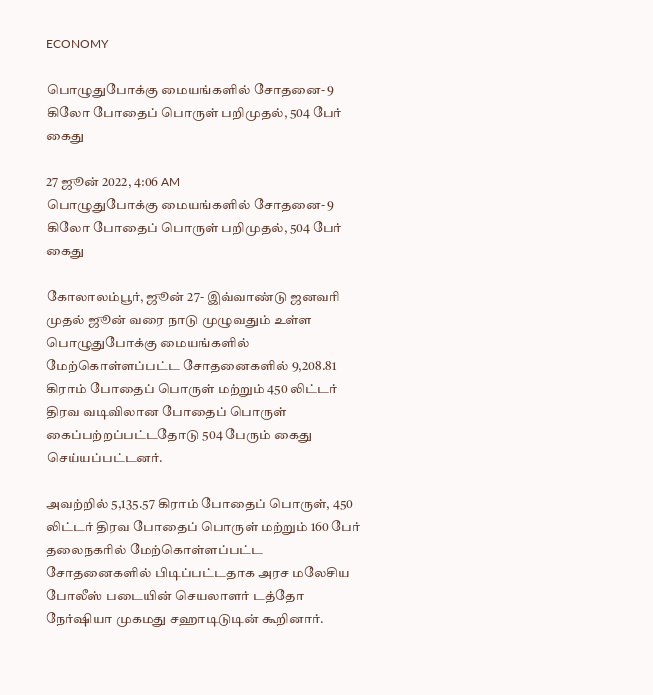ECONOMY

பொழுதுபோக்கு மையங்களில் சோதனை- 9 கிலோ போதைப் பொருள் பறிமுதல், 504 பேர் கைது

27 ஜூன் 2022, 4:06 AM
பொழுதுபோக்கு மையங்களில் சோதனை- 9 கிலோ போதைப் பொருள் பறிமுதல், 504 பேர் கைது

கோலாலம்பூர், ஜூன் 27- இவ்வாண்டு ஜனவரி முதல் ஜூன் வரை நாடு முழுவதும் உள்ள பொழுதுபோக்கு மையங்களில் மேற்கொள்ளப்பட்ட சோதனைகளில் 9,208.81 கிராம் போதைப் பொருள் மற்றும் 450 லிட்டர் திரவ வடிவிலான போதைப் பொருள் கைப்பற்றப்பட்டதோடு 504 பேரும் கைது செய்யப்பட்டனர்.

அவற்றில் 5,135.57 கிராம் போதைப் பொருள், 450 லிட்டர் திரவ போதைப் பொருள் மற்றும் 160 பேர் தலைநகரில் மேற்கொள்ளப்பட்ட சோதனைகளில் பிடிப்பட்டதாக அரச மலேசிய போலீஸ் படையின் செயலாளர் டத்தோ நேர்ஷியா முகமது சஹாடிடுடின் கூறினார்.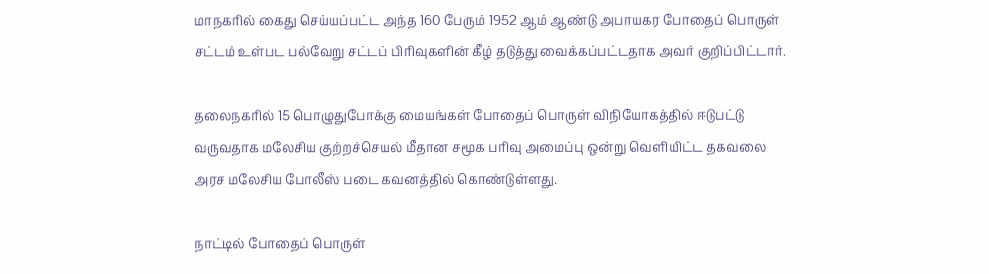மாநகரில் கைது செய்யப்பட்ட அந்த 160 பேரும் 1952 ஆம் ஆண்டு அபாயகர போதைப் பொருள் சட்டம் உள்பட பல்வேறு சட்டப் பிரிவுகளின் கீழ் தடுத்து வைக்கப்பட்டதாக அவர் குறிப்பிட்டார்.

தலைநகரில் 15 பொழுதுபோக்கு மையங்கள் போதைப் பொருள் விநியோகத்தில் ஈடுபட்டு வருவதாக மலேசிய குற்றச்செயல் மீதான சமூக பரிவு அமைப்பு ஒன்று வெளியிட்ட தகவலை அரச மலேசிய போலீஸ் படை கவனத்தில் கொண்டுள்ளது.

நாட்டில் போதைப் பொருள்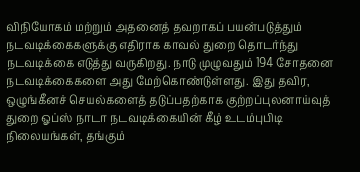விநியோகம் மற்றும் அதனைத் தவறாகப் பயன்படுத்தும் நடவடிக்கைகளுக்கு எதிராக காவல் துறை தொடர்ந்து நடவடிக்கை எடுத்து வருகிறது. நாடு முழுவதும் 194 சோதனை நடவடிக்கைகளை அது மேற்கொண்டுள்ளது. இது தவிர, ஒழுங்கீனச் செயல்களைத் தடுப்பதற்காக குற்றப்புலனாய்வுத் துறை ஓப்ஸ் நாடா நடவடிக்கையின் கீழ் உடம்புபிடி நிலையங்கள், தங்கும்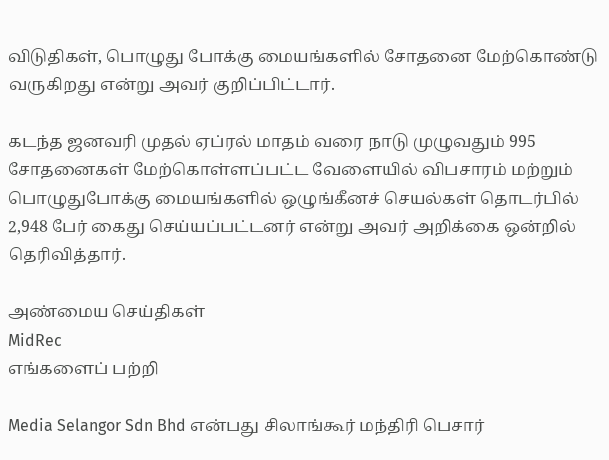விடுதிகள், பொழுது போக்கு மையங்களில் சோதனை மேற்கொண்டு வருகிறது என்று அவர் குறிப்பிட்டார்.

கடந்த ஜனவரி முதல் ஏப்ரல் மாதம் வரை நாடு முழுவதும் 995 சோதனைகள் மேற்கொள்ளப்பட்ட வேளையில் விபசாரம் மற்றும் பொழுதுபோக்கு மையங்களில் ஒழுங்கீனச் செயல்கள் தொடர்பில் 2,948 பேர் கைது செய்யப்பட்டனர் என்று அவர் அறிக்கை ஒன்றில் தெரிவித்தார்.

அண்மைய செய்திகள்
MidRec
எங்களைப் பற்றி

Media Selangor Sdn Bhd என்பது சிலாங்கூர் மந்திரி பெசார்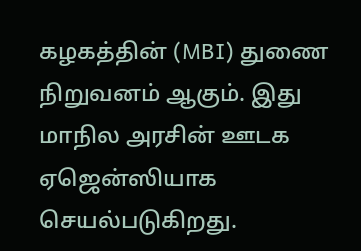கழகத்தின் (MBI) துணை நிறுவனம் ஆகும். இது மாநில அரசின் ஊடக ஏஜென்ஸியாக செயல்படுகிறது.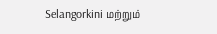Selangorkini மற்றும்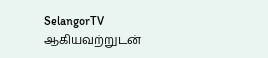SelangorTV ஆகியவற்றுடன்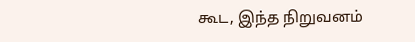கூட, இந்த நிறுவனம்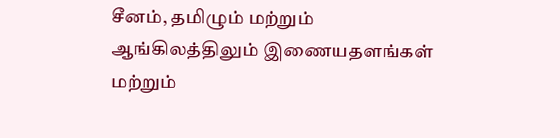சீனம், தமிழும் மற்றும் ஆங்கிலத்திலும் இணையதளங்கள் மற்றும்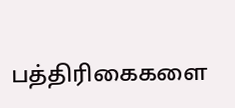பத்திரிகைகளை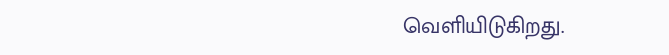வெளியிடுகிறது.